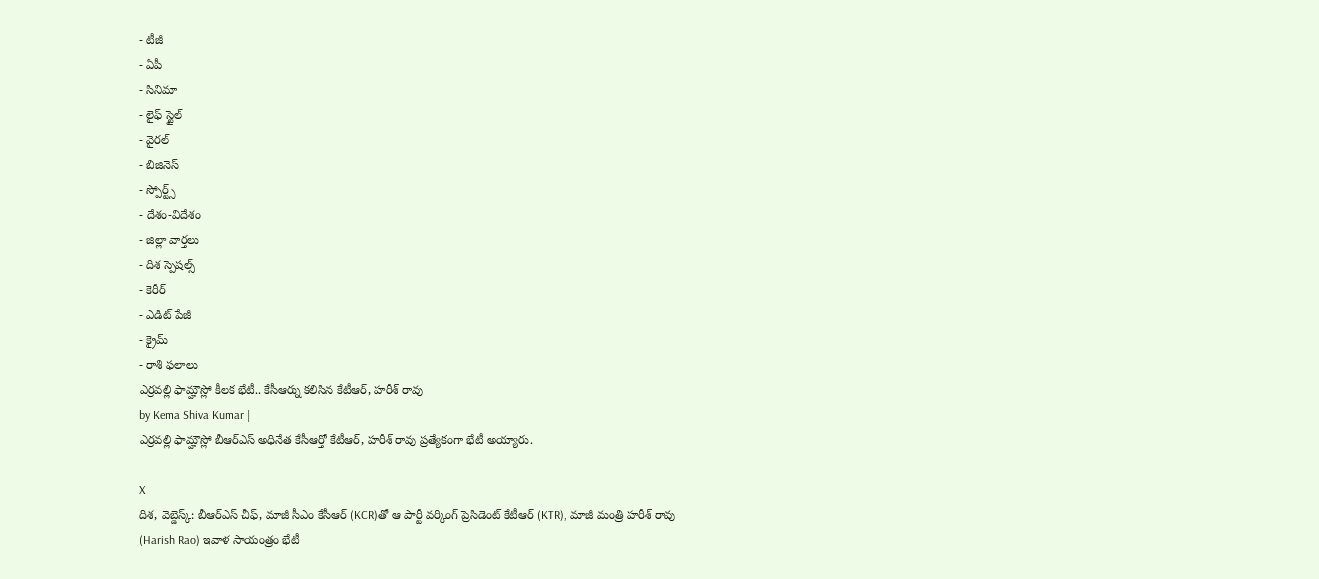- టీజీ
- ఏపీ
- సినిమా
- లైఫ్ స్టైల్
- వైరల్
- బిజినెస్
- స్పోర్ట్స్
- దేశం-విదేశం
- జిల్లా వార్తలు
- దిశ స్పెషల్స్
- కెరీర్
- ఎడిట్ పేజీ
- క్రైమ్
- రాశి ఫలాలు
ఎర్రవల్లి ఫామ్హౌస్లో కీలక భేటీ.. కేసీఆర్ను కలిసిన కేటీఆర్, హరీశ్ రావు
by Kema Shiva Kumar |
ఎర్రవల్లి ఫామ్హౌస్లో బీఆర్ఎస్ అధినేత కేసీఆర్తో కేటీఆర్, హరీశ్ రావు ప్రత్యేకంగా భేటీ అయ్యారు.

X
దిశ, వెబ్డెస్క్: బీఆర్ఎస్ చీఫ్, మాజీ సీఎం కేసీఆర్ (KCR)తో ఆ పార్టీ వర్కింగ్ ప్రెసిడెంట్ కేటీఆర్ (KTR), మాజీ మంత్రి హరీశ్ రావు (Harish Rao) ఇవాళ సాయంత్రం భేటీ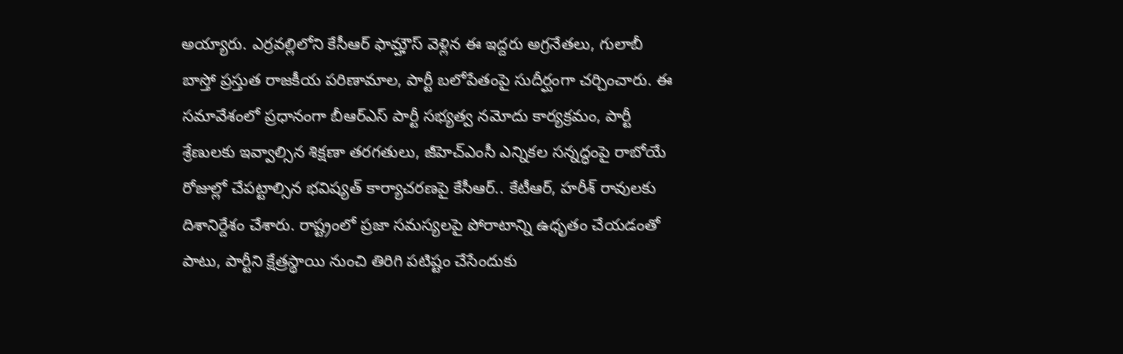అయ్యారు. ఎర్రవల్లిలోని కేసీఆర్ ఫామ్హౌస్ వెళ్లిన ఈ ఇద్దరు అగ్రనేతలు, గులాబీ బాస్తో ప్రస్తుత రాజకీయ పరిణామాల, పార్టీ బలోపేతంపై సుదీర్ఘంగా చర్చించారు. ఈ సమావేశంలో ప్రధానంగా బీఆర్ఎస్ పార్టీ సభ్యత్వ నమోదు కార్యక్రమం, పార్టీ శ్రేణులకు ఇవ్వాల్సిన శిక్షణా తరగతులు, జీహెచ్ఎంసీ ఎన్నికల సన్నద్ధంపై రాబోయే రోజుల్లో చేపట్టాల్సిన భవిష్యత్ కార్యాచరణపై కేసీఆర్.. కేటీఆర్, హరీశ్ రావులకు దిశానిర్దేశం చేశారు. రాష్ట్రంలో ప్రజా సమస్యలపై పోరాటాన్ని ఉధృతం చేయడంతో పాటు, పార్టీని క్షేత్రస్థాయి నుంచి తిరిగి పటిష్టం చేసేందుకు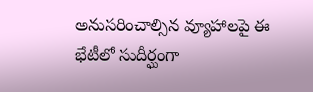అనుసరించాల్సిన వ్యూహాలపై ఈ భేటీలో సుదీర్ఘంగా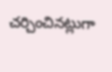చర్చించినట్లుగా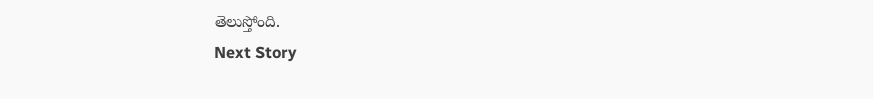తెలుస్తోంది.
Next Story